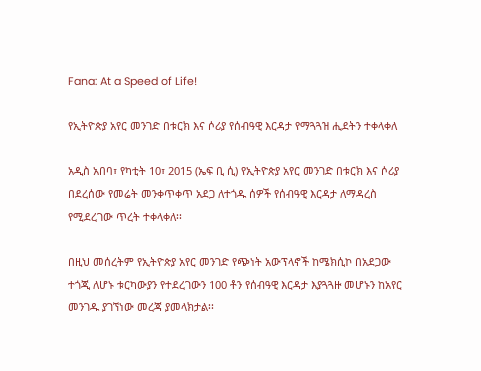Fana: At a Speed of Life!

የኢትዮጵያ አየር መንገድ በቱርክ እና ሶሪያ የሰብዓዊ እርዳታ የማጓጓዝ ሒደትን ተቀላቀለ

አዲስ አበባ፣ የካቲት 10፣ 2015 (ኤፍ ቢ ሲ) የኢትዮጵያ አየር መንገድ በቱርክ እና ሶሪያ በደረሰው የመሬት መንቀጥቀጥ አደጋ ለተጎዱ ሰዎች የሰብዓዊ እርዳታ ለማዳረስ የሚደረገው ጥረት ተቀላቀለ፡፡

በዚህ መሰረትም የኢትዮጵያ አየር መንገድ የጭነት አውፕላኖች ከሜክሲኮ በአደጋው ተጎጂ ለሆኑ ቱርካውያን የተደረገውን 100 ቶን የሰብዓዊ እርዳታ እያጓጓዙ መሆኑን ከአየር መንገዱ ያገኘነው መረጃ ያመላክታል፡፡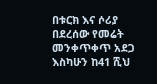በቱርክ እና ሶሪያ በደረሰው የመሬት መንቀጥቀጥ አደጋ እስካሁን ከ41 ሺህ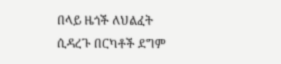በላይ ዜጎች ለህልፈት ሲዳረጉ በርካቶች ደግም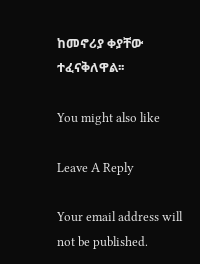ከመኖሪያ ቀያቸው ተፈናቅለዋል፡፡

You might also like

Leave A Reply

Your email address will not be published.